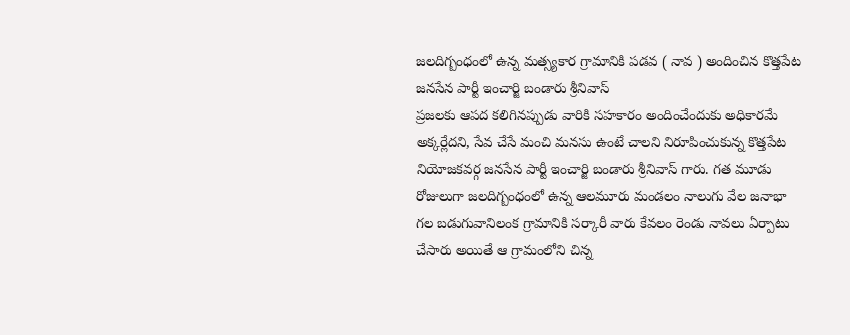జలదిగ్బంధంలో ఉన్న మత్స్యకార గ్రామానికి పడవ ( నావ ) అందించిన కొత్తపేట జనసేన పార్టీ ఇంచార్జి బండారు శ్రీనివాస్
ప్రజలకు ఆపద కలిగినప్పుడు వారికి సహకారం అందించేందుకు అధికారమే అక్కర్లేదని, సేవ చేసే మంచి మనసు ఉంటే చాలని నిరూపించుకున్న కొత్తపేట నియోజకవర్గ జనసేన పార్టీ ఇంచార్జి బండారు శ్రీనివాస్ గారు. గత మూడు రోజులుగా జలదిగ్బంధంలో ఉన్న ఆలమూరు మండలం నాలుగు వేల జనాభా గల బడుగువానిలంక గ్రామానికి సర్కారీ వారు కేవలం రెండు నావలు ఏర్పాటు చేసారు అయితే ఆ గ్రామంలోని చిన్న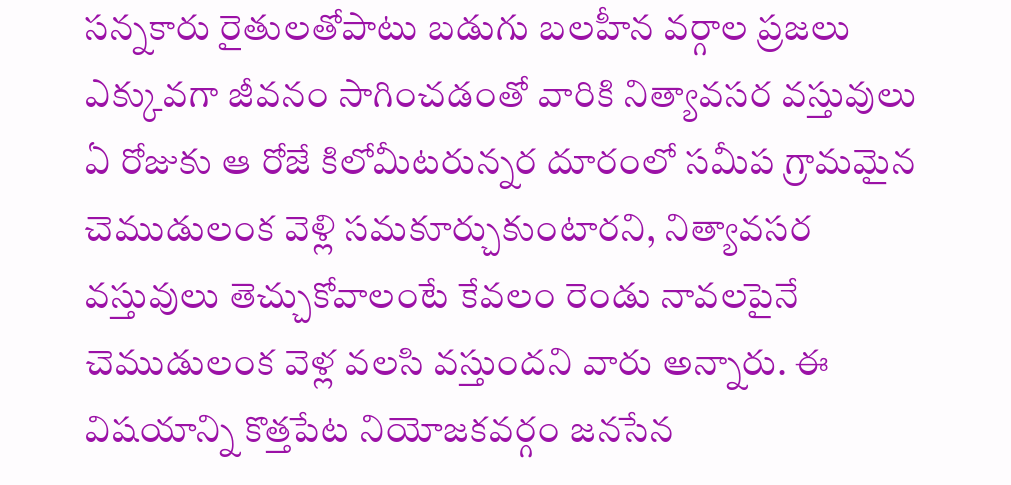సన్నకారు రైతులతోపాటు బడుగు బలహీన వర్గాల ప్రజలు ఎక్కువగా జీవనం సాగించడంతో వారికి నిత్యావసర వస్తువులు ఏ రోజుకు ఆ రోజే కిలోమీటరున్నర దూరంలో సమీప గ్రామమైన చెముడులంక వెళ్లి సమకూర్చుకుంటారని, నిత్యావసర వస్తువులు తెచ్చుకోవాలంటే కేవలం రెండు నావలపైనే చెముడులంక వెళ్ల వలసి వస్తుందని వారు అన్నారు. ఈ విషయాన్ని కొత్తపేట నియోజకవర్గం జనసేన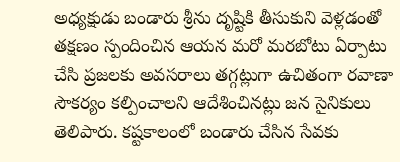అధ్యక్షుడు బండారు శ్రీను దృష్టికి తీసుకుని వెళ్లడంతో తక్షణం స్పందించిన ఆయన మరో మరబోటు ఏర్పాటు చేసి ప్రజలకు అవసరాలు తగ్గట్లుగా ఉచితంగా రవాణా సౌకర్యం కల్పించాలని ఆదేశించినట్లు జన సైనికులు తెలిపారు. కష్టకాలంలో బండారు చేసిన సేవకు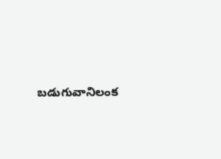బడుగువానిలంక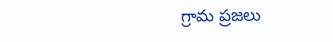గ్రామ ప్రజలు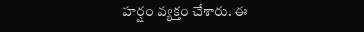హర్షం వ్యక్తం చేశారు. ఈ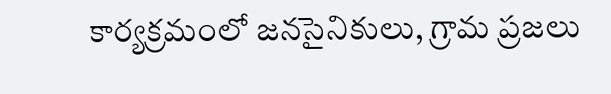కార్యక్రమంలో జనసైనికులు, గ్రామ ప్రజలు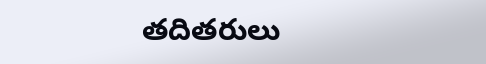తదితరులు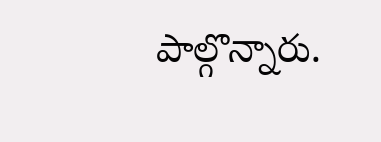పాల్గొన్నారు.